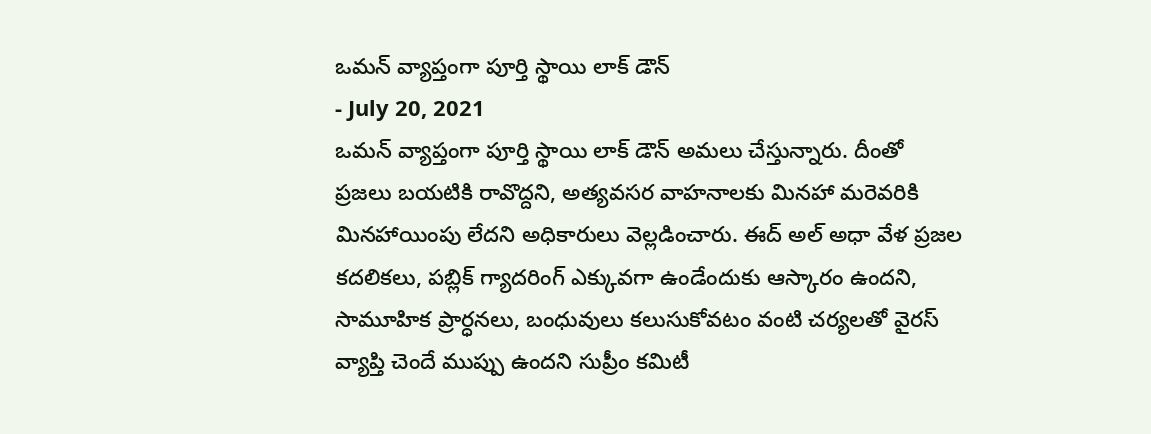ఒమన్ వ్యాప్తంగా పూర్తి స్థాయి లాక్ డౌన్
- July 20, 2021
ఒమన్ వ్యాప్తంగా పూర్తి స్థాయి లాక్ డౌన్ అమలు చేస్తున్నారు. దీంతో ప్రజలు బయటికి రావొద్దని, అత్యవసర వాహనాలకు మినహా మరెవరికి మినహాయింపు లేదని అధికారులు వెల్లడించారు. ఈద్ అల్ అధా వేళ ప్రజల కదలికలు, పబ్లిక్ గ్యాదరింగ్ ఎక్కువగా ఉండేందుకు ఆస్కారం ఉందని, సామూహిక ప్రార్ధనలు, బంధువులు కలుసుకోవటం వంటి చర్యలతో వైరస్ వ్యాప్తి చెందే ముప్పు ఉందని సుప్రీం కమిటీ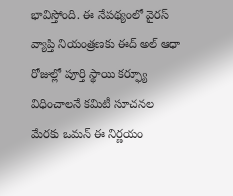భావిస్తోంది. ఈ నేపథ్యంలో వైరస్ వ్యాప్తి నియంత్రణకు ఈద్ అల్ ఆధా రోజుల్లో పూర్తి స్థాయి కర్ఫ్యూ విధించాలనే కమిటీ సూచనల మేరకు ఒమన్ ఈ నిర్ణయం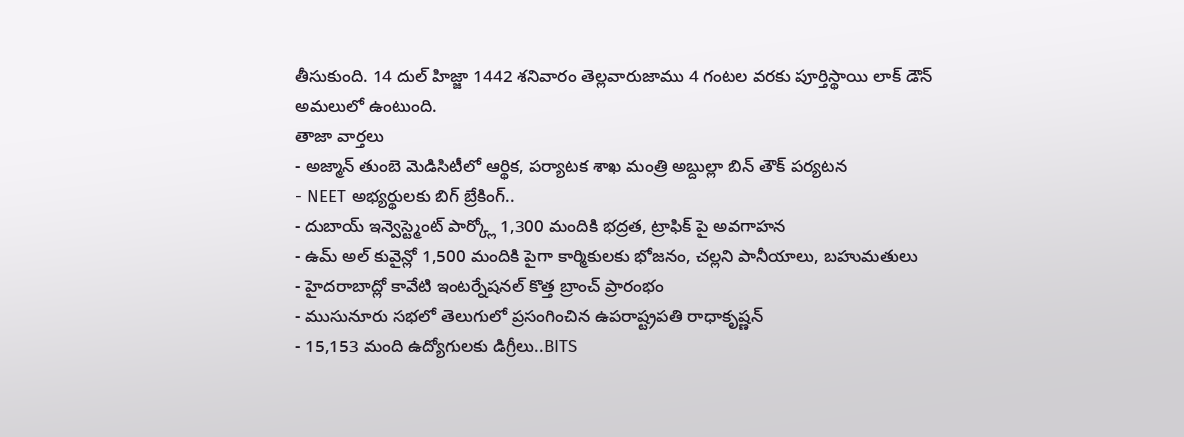తీసుకుంది. 14 దుల్ హిజ్జా 1442 శనివారం తెల్లవారుజాము 4 గంటల వరకు పూర్తిస్థాయి లాక్ డౌన్ అమలులో ఉంటుంది.
తాజా వార్తలు
- అజ్మాన్ తుంబె మెడిసిటీలో ఆర్థిక, పర్యాటక శాఖ మంత్రి అబ్దుల్లా బిన్ తౌక్ పర్యటన
- NEET అభ్యర్థులకు బిగ్ బ్రేకింగ్..
- దుబాయ్ ఇన్వెస్ట్మెంట్ పార్క్లో 1,300 మందికి భద్రత, ట్రాఫిక్ పై అవగాహన
- ఉమ్ అల్ కువైన్లో 1,500 మందికి పైగా కార్మికులకు భోజనం, చల్లని పానీయాలు, బహుమతులు
- హైదరాబాద్లో కావేటి ఇంటర్నేషనల్ కొత్త బ్రాంచ్ ప్రారంభం
- ముసునూరు సభలో తెలుగులో ప్రసంగించిన ఉపరాష్ట్రపతి రాధాకృష్ణన్
- 15,153 మంది ఉద్యోగులకు డిగ్రీలు..BITS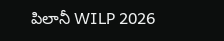పిలానీ WILP 2026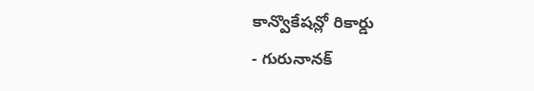కాన్వొకేషన్లో రికార్డు
- గురునానక్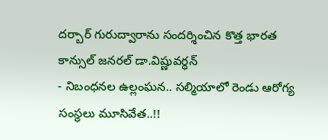దర్బార్ గురుద్వారాను సందర్శించిన కొత్త భారత కాన్సుల్ జనరల్ డా.విష్ణువర్ధన్
- నిబంధనల ఉల్లంఘన.. సల్మియాలో రెండు ఆరోగ్య సంస్థలు మూసివేత..!!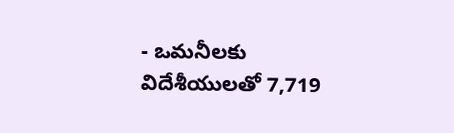- ఒమనీలకు విదేశీయులతో 7,719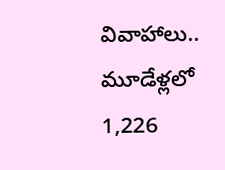వివాహాలు.. మూడేళ్లలో 1,226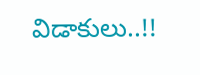విడాకులు..!!